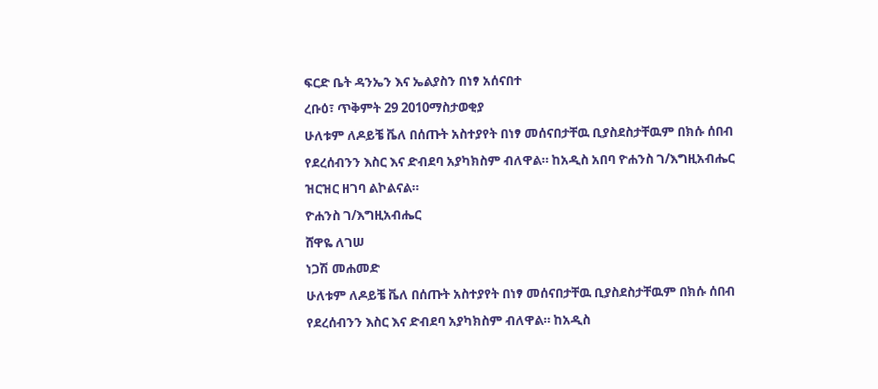ፍርድ ቤት ዳንኤን እና ኤልያስን በነፃ አሰናበተ
ረቡዕ፣ ጥቅምት 29 2010ማስታወቂያ
ሁለቱም ለዶይቼ ቬለ በሰጡት አስተያየት በነፃ መሰናበታቸዉ ቢያስደስታቸዉም በክሱ ሰበብ የደረሰብንን እስር እና ድብደባ አያካክስም ብለዋል። ከአዲስ አበባ ዮሐንስ ገ/እግዚአብሔር ዝርዝር ዘገባ ልኮልናል።
ዮሐንስ ገ/እግዚአብሔር
ሸዋዬ ለገሠ
ነጋሽ መሐመድ
ሁለቱም ለዶይቼ ቬለ በሰጡት አስተያየት በነፃ መሰናበታቸዉ ቢያስደስታቸዉም በክሱ ሰበብ የደረሰብንን እስር እና ድብደባ አያካክስም ብለዋል። ከአዲስ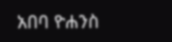አበባ ዮሐንስ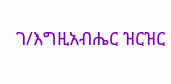ገ/እግዚአብሔር ዝርዝር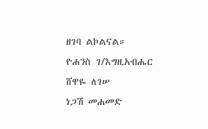ዘገባ ልኮልናል።
ዮሐንስ ገ/እግዚአብሔር
ሸዋዬ ለገሠ
ነጋሽ መሐመድ